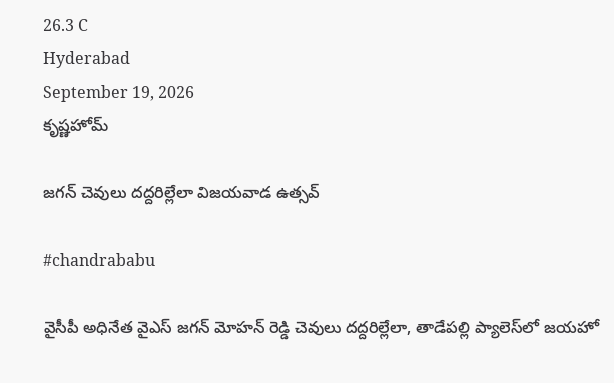26.3 C
Hyderabad
September 19, 2026
కృష్ణహోమ్

జగన్‌ చెవులు దద్దరిల్లేలా విజయవాడ ఉత్సవ్‌

#chandrababu

వైసీపీ అధినేత వైఎస్‌ జగన్‌ మోహన్‌ రెడ్డి చెవులు దద్దరిల్లేలా, తాడేపల్లి ప్యాలెస్‌లో జయహో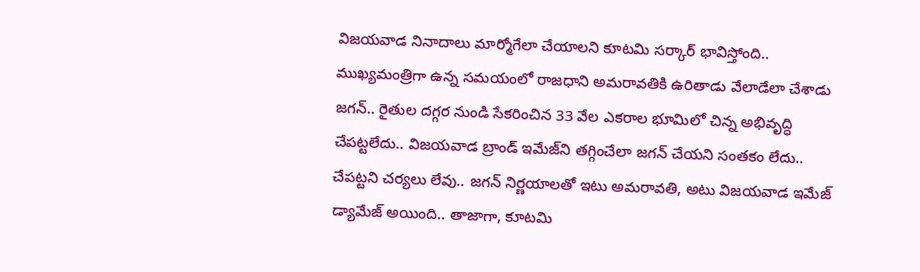విజయవాడ నినాదాలు మార్మోగేలా చేయాలని కూటమి సర్కార్‌ భావిస్తోంది.. ముఖ్యమంత్రిగా ఉన్న సమయంలో రాజధాని అమరావతికి ఉరితాడు వేలాడేలా చేశాడు జగన్‌.. రైతుల దగ్గర నుండి సేకరించిన 33 వేల ఎకరాల భూమిలో చిన్న అభివృద్ధి చేపట్టలేదు.. విజయవాడ బ్రాండ్‌ ఇమేజ్‌ని తగ్గించేలా జగన్‌ చేయని సంతకం లేదు.. చేపట్టని చర్యలు లేవు.. జగన్‌ నిర్ణయాలతో ఇటు అమరావతి, అటు విజయవాడ ఇమేజ్‌ డ్యామేజ్‌ అయింది.. తాజాగా, కూటమి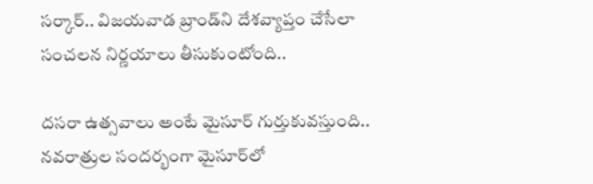సర్కార్‌.. విజయవాడ బ్రాండ్‌ని దేశవ్యాప్తం చేసేలా సంచలన నిర్ణయాలు తీసుకుంటోంది..

దసరా ఉత్సవాలు అంటే మైసూర్‌ గుర్తుకువస్తుంది.. నవరాత్రుల సందర్భంగా మైసూర్‌లో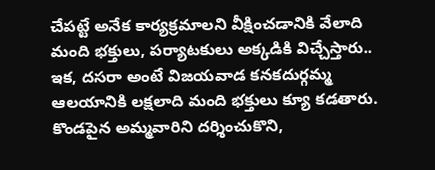చేపట్టే అనేక కార్యక్రమాలని వీక్షించడానికి వేలాది మంది భక్తులు, పర్యాటకులు అక్కడికి విచ్చేస్తారు.. ఇక, దసరా అంటే విజయవాడ కనకదుర్గమ్మ ఆలయానికి లక్షలాది మంది భక్తులు క్యూ కడతారు. కొండపైన అమ్మవారిని దర్శించుకొని,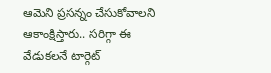ఆమెని ప్రసన్నం చేసుకోవాలని ఆకాంక్షిస్తారు.. సరిగ్గా ఈ వేడుకలనే టార్గెట్‌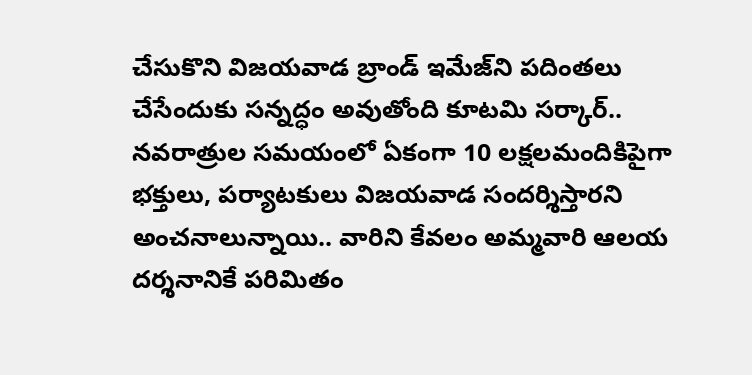చేసుకొని విజయవాడ బ్రాండ్‌ ఇమేజ్‌ని పదింతలు చేసేందుకు సన్నద్ధం అవుతోంది కూటమి సర్కార్‌.. నవరాత్రుల సమయంలో ఏకంగా 10 లక్షలమందికిపైగా భక్తులు, పర్యాటకులు విజయవాడ సందర్శిస్తారని అంచనాలున్నాయి.. వారిని కేవలం అమ్మవారి ఆలయ దర్శనానికే పరిమితం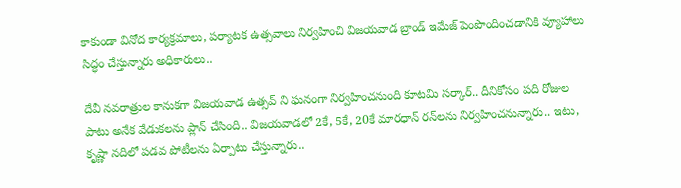కాకుండా వినోద కార్యక్రమాలు, పర్యాటక ఉత్సవాలు నిర్వహించి విజయవాడ బ్రాండ్‌ ఇమేజ్‌ పెంపొందించడానికి వ్యూహాలు సిద్ధం చేస్తున్నారు అధికారులు..

దేవీ నవరాత్రుల కానుకగా విజయవాడ ఉత్సవ్‌ ని ఘనంగా నిర్వహించనుంది కూటమి సర్కార్‌.. దీనికోసం పది రోజుల పాటు అనేక వేడుకలను ప్లాన్‌ చేసింది.. విజయవాడలో 2కే, 5కే, 20కే మారధాన్‌ రన్‌లను నిర్వహించనున్నారు.. ఇటు, కృష్ణా నదిలో పడవ పోటీలను ఏర్పాటు చేస్తున్నారు..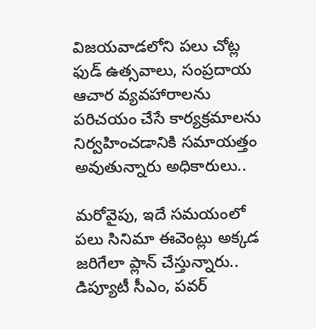విజయవాడలోని పలు చోట్ల ఫుడ్‌ ఉత్సవాలు, సంప్రదాయ ఆచార వ్యవహారాలను పరిచయం చేసే కార్యక్రమాలను నిర్వహించడానికి సమాయత్తం అవుతున్నారు అధికారులు..

మరోవైపు, ఇదే సమయంలో పలు సినిమా ఈవెంట్లు అక్కడ జరిగేలా ప్లాన్‌ చేస్తున్నారు.. డిప్యూటీ సీఎం, పవర్‌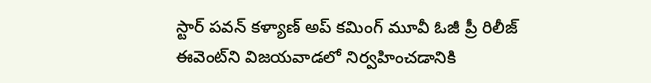స్టార్‌ పవన్‌ కళ్యాణ్ అప్‌ కమింగ్‌ మూవీ ఓజీ ప్రీ రిలీజ్‌ ఈవెంట్‌ని విజయవాడలో నిర్వహించడానికి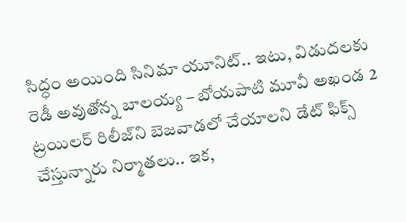సిద్ధం అయింది సినిమా యూనిట్‌.. ఇటు, విడుదలకు రెడీ అవుతోన్న బాలయ్య – బోయపాటి మూవీ అఖండ 2 ట్రయిలర్‌ రిలీజ్‌ని బెజవాడలో చేయాలని డేట్‌ ఫిక్స్‌ చేస్తున్నారు నిర్మాతలు.. ఇక,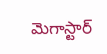మెగాస్టార్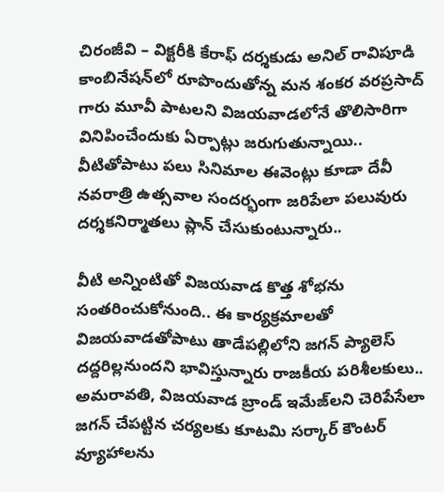చిరంజీవి – విక్టరీకి కేరాఫ్ దర్శకుడు అనిల్‌ రావిపూడి కాంబినేషన్‌లో రూపొందుతోన్న మన శంకర వరప్రసాద్‌ గారు మూవీ పాటలని విజయవాడలోనే తొలిసారిగా వినిపించేందుకు ఏర్పాట్లు జరుగుతున్నాయి.. వీటితోపాటు పలు సినిమాల ఈవెంట్లు కూడా దేవీ నవరాత్రి ఉత్సవాల సందర్భంగా జరిపేలా పలువురు దర్శకనిర్మాతలు ప్లాన్‌ చేసుకుంటున్నారు..

వీటి అన్నింటితో విజయవాడ కొత్త శోభను సంతరించుకోనుంది.. ఈ కార్యక్రమాలతో విజయవాడతోపాటు తాడేపల్లిలోని జగన్‌ ప్యాలెస్‌ దద్దరిల్లనుందని భావిస్తున్నారు రాజకీయ పరిశీలకులు.. అమరావతి, విజయవాడ బ్రాండ్‌ ఇమేజ్‌లని చెరిపేసేలా జగన్‌ చేపట్టిన చర్యలకు కూటమి సర్కార్‌ కౌంటర్‌ వ్యూహాలను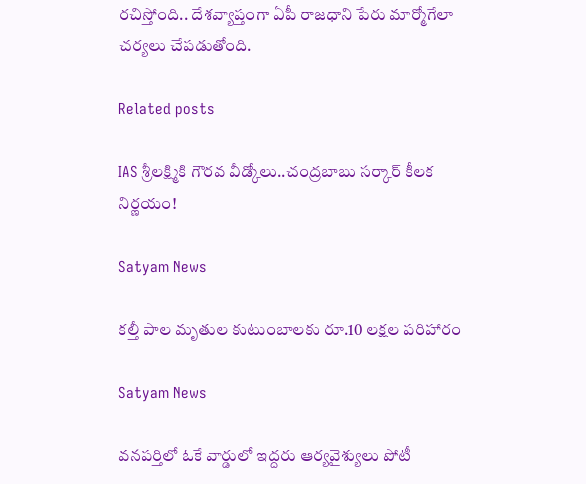రచిస్తోంది.. దేశవ్యాప్తంగా ఏపీ రాజధాని పేరు మార్మోగేలా చర్యలు చేపడుతోంది.

Related posts

IAS శ్రీలక్ష్మికి గౌరవ వీడ్కోలు..చంద్రబాబు సర్కార్ కీలక నిర్ణయం!

Satyam News

కల్తీ పాల మృతుల కుటుంబాలకు రూ.10 లక్షల పరిహారం

Satyam News

వనపర్తిలో ఓకే వార్డులో ఇద్దరు ఆర్యవైశ్యులు పోటీ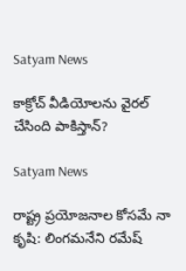Satyam News

కాక్రోచ్ వీడియోలను వైరల్ చేసింది పాకిస్తాన్?

Satyam News

రాష్ట్ర ప్రయోజనాల కోసమే నా కృషి: లింగమనేని రమేష్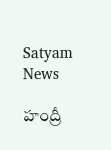Satyam News

హంద్రీ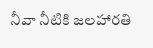నీవా నీటికి జలహారతి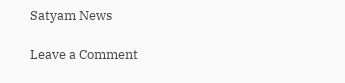Satyam News

Leave a Comment